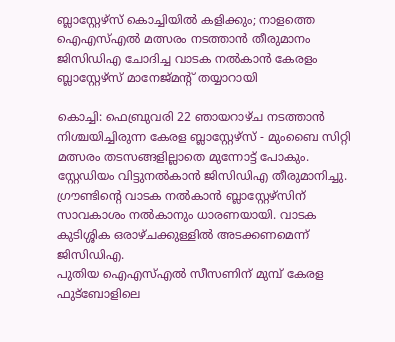ബ്ലാസ്റ്റേഴ്സ് കൊച്ചിയിൽ കളിക്കും; നാളത്തെ ഐഎസ്എൽ മത്സരം നടത്താൻ തീരുമാനം
ജിസിഡിഎ ചോദിച്ച വാടക നൽകാൻ കേരളം ബ്ലാസ്റ്റേഴ്സ് മാനേജ്മന്റ് തയ്യാറായി

കൊച്ചി: ഫെബ്രുവരി 22 ഞായറാഴ്ച നടത്താൻ നിശ്ചയിച്ചിരുന്ന കേരള ബ്ലാസ്റ്റേഴ്സ് - മുംബൈ സിറ്റി മത്സരം തടസങ്ങളില്ലാതെ മുന്നോട്ട് പോകും. സ്റ്റേഡിയം വിട്ടുനൽകാൻ ജിസിഡിഎ തീരുമാനിച്ചു. ഗ്രൗണ്ടിന്റെ വാടക നൽകാൻ ബ്ലാസ്റ്റേഴ്സിന് സാവകാശം നൽകാനും ധാരണയായി. വാടക കുടിശ്ശിക ഒരാഴ്ചക്കുള്ളിൽ അടക്കണമെന്ന് ജിസിഡിഎ.
പുതിയ ഐഎസ്എൽ സീസണിന് മുമ്പ് കേരള ഫുട്ബോളിലെ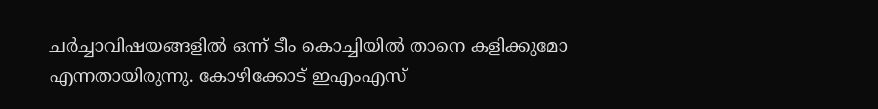ചർച്ചാവിഷയങ്ങളിൽ ഒന്ന് ടീം കൊച്ചിയിൽ താനെ കളിക്കുമോ എന്നതായിരുന്നു. കോഴിക്കോട് ഇഎംഎസ്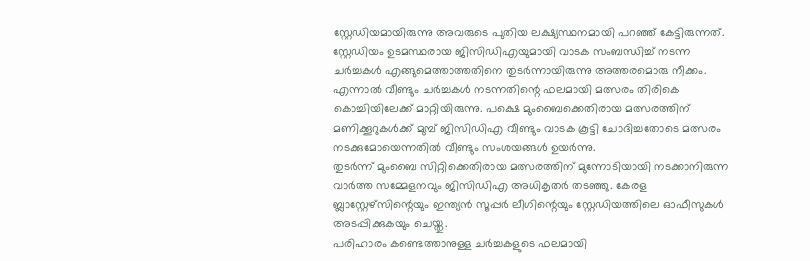സ്റ്റേഡിയമായിരുന്നു അവരുടെ പുതിയ ലക്ഷ്യസ്ഥനമായി പറഞ്ഞ് കേട്ടിരുന്നത്. സ്റ്റേഡിയം ഉടമസ്ഥരായ ജിസിഡിഎയുമായി വാടക സംബന്ധിച്ച് നടന്ന ചർച്ചകൾ എങ്ങുമെത്താത്തതിനെ തുടർന്നായിരുന്നു അത്തരമൊരു നീക്കം. എന്നാൽ വീണ്ടും ചർച്ചകൾ നടന്നതിന്റെ ഫലമായി മത്സരം തിരികെ കൊച്ചിയിലേക്ക് മാറ്റിയിരുന്നു. പക്ഷെ മുംബൈക്കെതിരായ മത്സരത്തിന് മണിക്കൂറുകൾക്ക് മുമ്പ് ജിസിഡിഎ വീണ്ടും വാടക കൂട്ടി ചോദിച്ചതോടെ മത്സരം നടക്കുമോയെന്നതിൽ വീണ്ടും സംശയങ്ങൾ ഉയർന്നു.
തുടർന്ന് മുംബൈ സിറ്റിക്കെതിരായ മത്സരത്തിന് മുന്നോടിയായി നടക്കാനിരുന്ന വാർത്ത സമ്മേളനവും ജിസിഡിഎ അധികൃതർ തടഞ്ഞു. കേരള ബ്ലാസ്റ്റേഴ്സിന്റെയും ഇന്ത്യൻ സൂപ്പർ ലീഗിന്റെയും സ്റ്റേഡിയത്തിലെ ഓഫീസുകൾ അടപ്പിക്കുകയും ചെയ്തു.
പരിഹാരം കണ്ടെത്താനുള്ള ചർച്ചകളുടെ ഫലമായി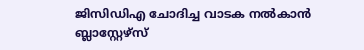ജിസിഡിഎ ചോദിച്ച വാടക നൽകാൻ ബ്ലാസ്റ്റേഴ്സ്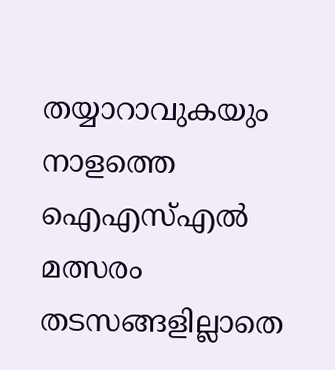തയ്യാറാവുകയും നാളത്തെ ഐഎസ്എൽ മത്സരം തടസങ്ങളില്ലാതെ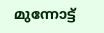മുന്നോട്ട്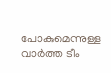പോകുമെന്നുള്ള വാർത്ത ടീം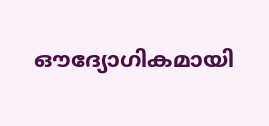ഔദ്യോഗികമായി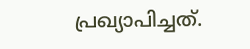പ്രഖ്യാപിച്ചത്.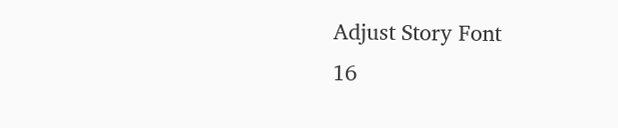Adjust Story Font
16